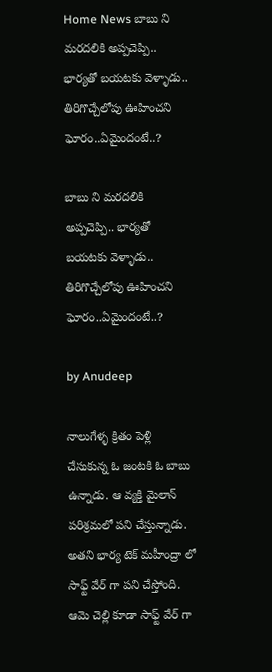Home News బాబు ని మరదలికి అప్పచెప్పి.. భార్యతో బయటకు వెళ్ళాడు.. తిరిగొచ్చేలోపు ఊహించని ఘోరం..ఏమైందంటే..?

బాబు ని మరదలికి అప్పచెప్పి.. భార్యతో బయటకు వెళ్ళాడు.. తిరిగొచ్చేలోపు ఊహించని ఘోరం..ఏమైందంటే..?

by Anudeep

నాలుగేళ్ళ క్రితం పెళ్లి చేసుకున్న ఓ జంటకి ఓ బాబు ఉన్నాడు. ఆ వ్యక్తి మైలాన్ పరిశ్రమలో పని చేస్తున్నాడు. అతని భార్య టెక్ మహీంద్రా లో సాఫ్ట్ వేర్ గా పని చేస్తోంది. ఆమె చెల్లి కూడా సాఫ్ట్ వేర్ గా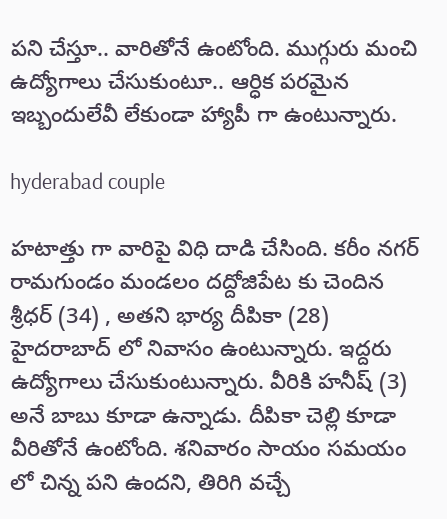పని చేస్తూ.. వారితోనే ఉంటోంది. ముగ్గురు మంచి ఉద్యోగాలు చేసుకుంటూ.. ఆర్ధిక పరమైన ఇబ్బందులేవీ లేకుండా హ్యాపీ గా ఉంటున్నారు.

hyderabad couple

హటాత్తు గా వారిపై విధి దాడి చేసింది. కరీం నగర్ రామగుండం మండలం దద్దోజిపేట కు చెందిన శ్రీధర్ (34) , అతని భార్య దీపికా (28) హైదరాబాద్ లో నివాసం ఉంటున్నారు. ఇద్దరు ఉద్యోగాలు చేసుకుంటున్నారు. వీరికి హనీష్ (3) అనే బాబు కూడా ఉన్నాడు. దీపికా చెల్లి కూడా వీరితోనే ఉంటోంది. శనివారం సాయం సమయం లో చిన్న పని ఉందని, తిరిగి వచ్చే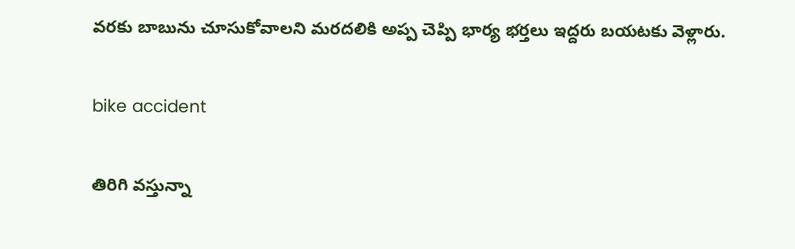వరకు బాబును చూసుకోవాలని మరదలికి అప్ప చెప్పి భార్య భర్తలు ఇద్దరు బయటకు వెళ్లారు.

bike accident

తిరిగి వస్తున్నా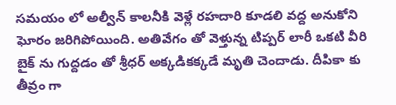సమయం లో అల్వీన్ కాలనీకి వెళ్లే రహదారి కూడలి వద్ద అనుకోని ఘోరం జరిగిపోయింది. అతివేగం తో వెళ్తున్న టిప్పర్ లారీ ఒకటి వీరి బైక్ ను గుద్దడం తో శ్రీధర్ అక్కడికక్కడే మృతి చెందాడు. దీపికా కు తీవ్రం గా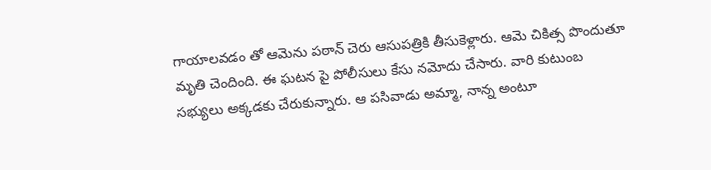గాయాలవడం తో ఆమెను పఠాన్ చెరు ఆసుపత్రికి తీసుకెళ్లారు. ఆమె చికిత్స పొందుతూ మృతి చెందింది. ఈ ఘటన పై పోలీసులు కేసు నమోదు చేసారు. వారి కుటుంబ సభ్యులు అక్కడకు చేరుకున్నారు. ఆ పసివాడు అమ్మా, నాన్న అంటూ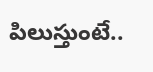పిలుస్తుంటే..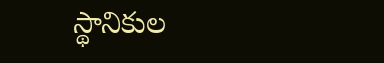స్థానికుల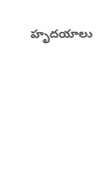హృదయాలు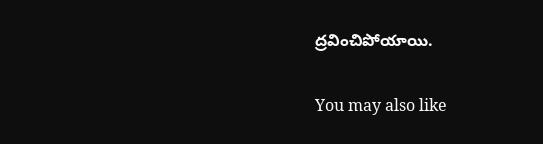ద్రవించిపోయాయి.

You may also like